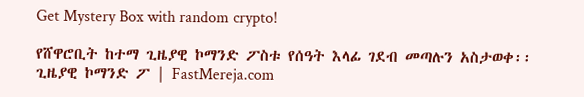Get Mystery Box with random crypto!

የሸዋሮቢት ከተማ ጊዜያዊ ኮማንድ ፖስቱ የሰዓት እላፊ ገደብ መጣሉን አስታወቀ፡፡ ጊዜያዊ ኮማንድ ፖ | FastMereja.com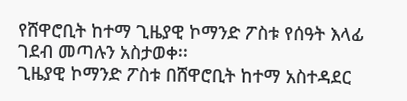የሸዋሮቢት ከተማ ጊዜያዊ ኮማንድ ፖስቱ የሰዓት እላፊ ገደብ መጣሉን አስታወቀ፡፡
ጊዜያዊ ኮማንድ ፖስቱ በሸዋሮቢት ከተማ አስተዳደር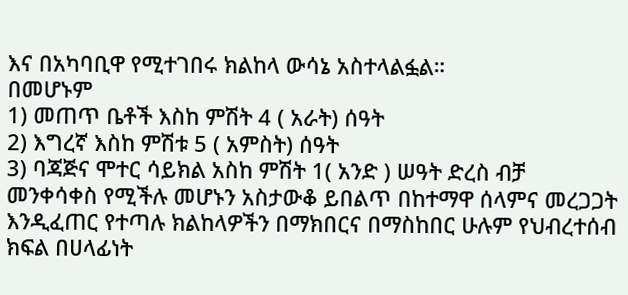እና በአካባቢዋ የሚተገበሩ ክልከላ ውሳኔ አስተላልፏል።
በመሆኑም
1) መጠጥ ቤቶች እስከ ምሽት 4 ( አራት) ሰዓት
2) እግረኛ እስከ ምሽቱ 5 ( አምስት) ሰዓት
3) ባጃጅና ሞተር ሳይክል አስከ ምሽት 1( አንድ ) ሠዓት ድረስ ብቻ መንቀሳቀስ የሚችሉ መሆኑን አስታውቆ ይበልጥ በከተማዋ ሰላምና መረጋጋት እንዲፈጠር የተጣሉ ክልከላዎችን በማክበርና በማስከበር ሁሉም የህብረተሰብ ክፍል በሀላፊነት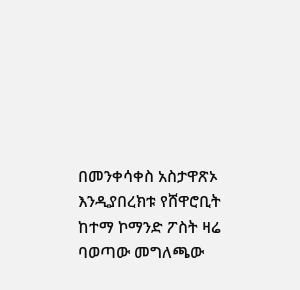በመንቀሳቀስ አስታዋጽኦ እንዲያበረክቱ የሸዋሮቢት ከተማ ኮማንድ ፖስት ዛሬ ባወጣው መግለጫው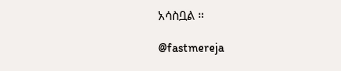አሳስቧል ፡፡

@fastmereja